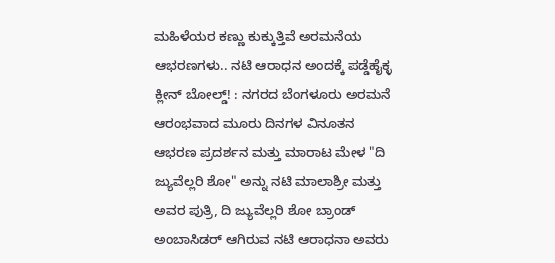ಮಹಿಳೆಯರ ಕಣ್ಣು ಕುಕ್ಕುತ್ತಿವೆ ಅರಮನೆಯ ಆಭರಣಗಳು.. ನಟಿ ಆರಾಧನ ಅಂದಕ್ಕೆ ಪಡ್ಡೆಹೈಕ್ಳ ಕ್ಲೀನ್ ಬೋಲ್ಡ್! : ನಗರದ ಬೆಂಗಳೂರು ಅರಮನೆ ಆರಂಭವಾದ ಮೂರು ದಿನಗಳ ವಿನೂತನ ಆಭರಣ ಪ್ರದರ್ಶನ ಮತ್ತು ಮಾರಾಟ ಮೇಳ "ದಿ ಜ್ಯುವೆಲ್ಲರಿ ಶೋ" ಅನ್ನು ನಟಿ ಮಾಲಾಶ್ರೀ ಮತ್ತು ಅವರ ಪುತ್ರಿ, ದಿ ಜ್ಯುವೆಲ್ಲರಿ ಶೋ ಬ್ರಾಂಡ್ ಅಂಬಾಸಿಡರ್ ಆಗಿರುವ ನಟಿ ಆರಾಧನಾ ಅವರು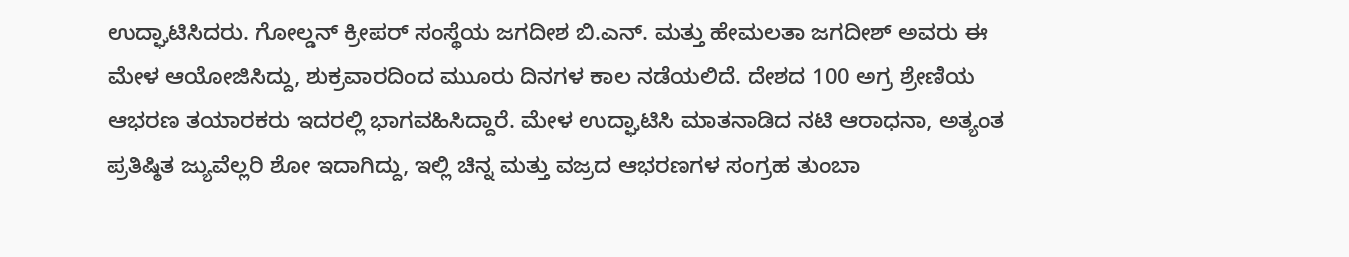ಉದ್ಘಾಟಿಸಿದರು. ಗೋಲ್ಡನ್ ಕ್ರೀಪರ್ ಸಂಸ್ಥೆಯ ಜಗದೀಶ ಬಿ.ಎನ್. ಮತ್ತು ಹೇಮಲತಾ ಜಗದೀಶ್ ಅವರು ಈ ಮೇಳ ಆಯೋಜಿಸಿದ್ದು, ಶುಕ್ರವಾರದಿಂದ ಮುೂರು ದಿನಗಳ ಕಾಲ ನಡೆಯಲಿದೆ. ದೇಶದ 100 ಅಗ್ರ ಶ್ರೇಣಿಯ ಆಭರಣ ತಯಾರಕರು ಇದರಲ್ಲಿ ಭಾಗವಹಿಸಿದ್ದಾರೆ. ಮೇಳ ಉದ್ಘಾಟಿಸಿ ಮಾತನಾಡಿದ ನಟಿ ಆರಾಧನಾ, ಅತ್ಯಂತ ಪ್ರತಿಷ್ಠಿತ ಜ್ಯುವೆಲ್ಲರಿ ಶೋ ಇದಾಗಿದ್ದು, ಇಲ್ಲಿ ಚಿನ್ನ ಮತ್ತು ವಜ್ರದ ಆಭರಣಗಳ ಸಂಗ್ರಹ ತುಂಬಾ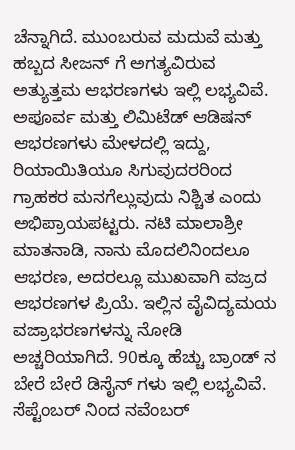ಚೆನ್ನಾಗಿದೆ. ಮುಂಬರುವ ಮದುವೆ ಮತ್ತು ಹಬ್ಬದ ಸೀಜನ್ ಗೆ ಅಗತ್ಯವಿರುವ ಅತ್ಯುತ್ತಮ ಆಭರಣಗಳು ಇಲ್ಲಿ ಲಭ್ಯವಿವೆ. ಅಪೂರ್ವ ಮತ್ತು ಲಿಮಿಟೆಡ್ ಆಡಿಷನ್ ಆಭರಣಗಳು ಮೇಳದಲ್ಲಿ ಇದ್ದು, ರಿಯಾಯಿತಿಯೂ ಸಿಗುವುದರರಿಂದ ಗ್ರಾಹಕರ ಮನಗೆಲ್ಲುವುದು ನಿಶ್ಚಿತ ಎಂದು ಅಭಿಪ್ರಾಯಪಟ್ಟರು. ನಟಿ ಮಾಲಾಶ್ರೀ ಮಾತನಾಡಿ, ನಾನು ಮೊದಲಿನಿಂದಲೂ ಆಭರಣ, ಅದರಲ್ಲೂ ಮುಖವಾಗಿ ವಜ್ರದ ಆಭರಣಗಳ ಪ್ರಿಯೆ. ಇಲ್ಲಿನ ವೈವಿದ್ಯಮಯ ವಜ್ರಾಭರಣಗಳನ್ನು ನೋಡಿ ಅಚ್ಚರಿಯಾಗಿದೆ. 90ಕ್ಕೂ ಹೆಚ್ಚು ಬ್ರಾಂಡ್ ನ ಬೇರೆ ಬೇರೆ ಡಿಸೈನ್ ಗಳು ಇಲ್ಲಿ ಲಭ್ಯವಿವೆ. ಸೆಪ್ಟೆಂಬರ್ ನಿಂದ ನವೆಂಬರ್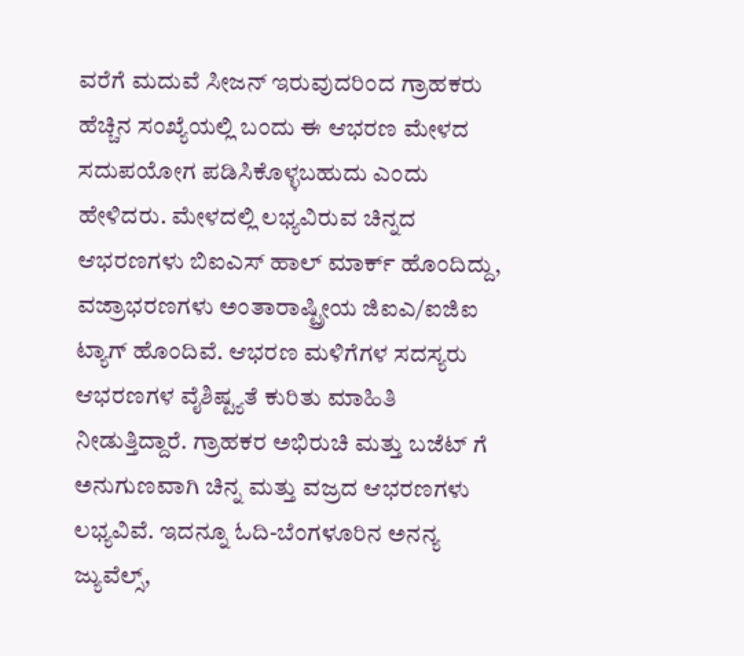ವರೆಗೆ ಮದುವೆ ಸೀಜನ್ ಇರುವುದರಿಂದ ಗ್ರಾಹಕರು ಹೆಚ್ಚಿನ ಸಂಖ್ಯೆಯಲ್ಲಿ ಬಂದು ಈ ಆಭರಣ ಮೇಳದ ಸದುಪಯೋಗ ಪಡಿಸಿಕೊಳ್ಳಬಹುದು ಎಂದು ಹೇಳಿದರು. ಮೇಳದಲ್ಲಿ ಲಭ್ಯವಿರುವ ಚಿನ್ನದ ಆಭರಣಗಳು ಬಿಐಎಸ್ ಹಾಲ್ ಮಾರ್ಕ್ ಹೊಂದಿದ್ದು, ವಜ್ರಾಭರಣಗಳು ಅಂತಾರಾಷ್ಟ್ರೀಯ ಜಿಐಎ/ಐಜಿಐ ಟ್ಯಾಗ್ ಹೊಂದಿವೆ. ಆಭರಣ ಮಳಿಗೆಗಳ ಸದಸ್ಯರು ಆಭರಣಗಳ ವೈಶಿಷ್ಟ್ಯತೆ ಕುರಿತು ಮಾಹಿತಿ ನೀಡುತ್ತಿದ್ದಾರೆ. ಗ್ರಾಹಕರ ಅಭಿರುಚಿ ಮತ್ತು ಬಜೆಟ್‍ ಗೆ ಅನುಗುಣವಾಗಿ ಚಿನ್ನ ಮತ್ತು ವಜ್ರದ ಆಭರಣಗಳು ಲಭ್ಯವಿವೆ. ಇದನ್ನೂ ಓದಿ-ಬೆಂಗಳೂರಿನ ಅನನ್ಯ ಜ್ಯುವೆಲ್ಸ್,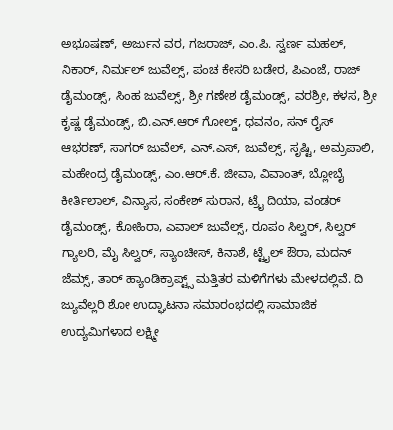ಅಭೂಷಣ್, ಅರ್ಜುನ ವರ, ಗಜರಾಜ್, ಎಂ.ಪಿ. ಸ್ವರ್ಣ ಮಹಲ್, ನಿಕಾರ್, ನಿರ್ಮಲ್ ಜುವೆಲ್ಸ್, ಪಂಚ ಕೇಸರಿ ಬಡೇರ, ಪಿಎಂಜೆ, ರಾಜ್ ಡೈಮಂಡ್ಸ್, ಸಿಂಹ ಜುವೆಲ್ಸ್, ಶ್ರೀ ಗಣೇಶ ಡೈಮಂಡ್ಸ್, ವರಶ್ರೀ, ಕಳಸ, ಶ್ರೀ ಕೃಷ್ಣ ಡೈಮಂಡ್ಸ್, ಬಿ.ಎನ್.ಆರ್ ಗೋಲ್ಡ್, ಧವನಂ, ಸನ್ ರೈಸ್ ಆಭರಣ್, ಸಾಗರ್ ಜುವೆಲ್, ಎನ್.ಎಸ್, ಜುವೆಲ್ಸ್, ಸೃಷ್ಟಿ, ಅಮ್ರಪಾಲಿ, ಮಹೇಂದ್ರ ಡೈಮಂಡ್ಸ್, ಎಂ.ಆರ್.ಕೆ. ಜೀವಾ, ವಿವಾಂತ್, ಬ್ಲೋಬೈ ಕೀರ್ತಿಲಾಲ್, ವಿನ್ಯಾಸ, ಸಂಕೇಶ್ ಸುರಾನ, ಟ್ರೈ ದಿಯಾ, ವಂಡರ್ ಡೈಮಂಡ್ಸ್, ಕೋಹಿರಾ, ಎವಾಲ್ ಜುವೆಲ್ಸ್, ರೂಪಂ ಸಿಲ್ವರ್, ಸಿಲ್ವರ್ ಗ್ಯಾಲರಿ, ಮೈ ಸಿಲ್ವರ್, ಸ್ಯಾಂಚೀಸ್, ಕಿನಾಶೆ, ಟ್ಟೈಲ್ ಔರಾ, ಮದನ್ ಜೆಮ್ಸ್, ತಾರ್ ಹ್ಯಾಂಡಿಕ್ರಾಪ್ಟ್ಸ್ ಮತ್ತಿತರ ಮಳಿಗೆಗಳು ಮೇಳದಲ್ಲಿವೆ. ದಿ ಜ್ಯುವೆಲ್ಲರಿ ಶೋ ಉದ್ಘಾಟನಾ ಸಮಾರಂಭದಲ್ಲಿ ಸಾಮಾಜಿಕ ಉದ್ಯಮಿಗಳಾದ ಲಕ್ಷ್ಮೀ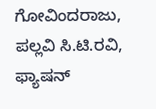ಗೋವಿಂದರಾಜು, ಪಲ್ಲವಿ ಸಿ.ಟಿ.ರವಿ, ಫ್ಯಾಷನ್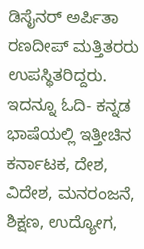ಡಿಸೈನರ್ ಅರ್ಪಿತಾ ರಣದೀಪ್ ಮತ್ತಿತರರು ಉಪಸ್ಥಿತರಿದ್ದರು. ಇದನ್ನೂ ಓದಿ- ಕನ್ನಡ ಭಾಷೆಯಲ್ಲಿ ಇತ್ತೀಚಿನ ಕರ್ನಾಟಕ, ದೇಶ, ವಿದೇಶ, ಮನರಂಜನೆ, ಶಿಕ್ಷಣ, ಉದ್ಯೋಗ,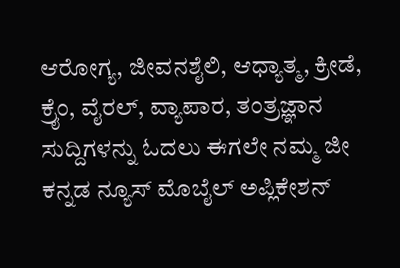ಆರೋಗ್ಯ, ಜೀವನಶೈಲಿ, ಆಧ್ಯಾತ್ಮ, ಕ್ರೀಡೆ, ಕ್ರೈಂ, ವೈರಲ್, ವ್ಯಾಪಾರ, ತಂತ್ರಜ್ಞಾನ ಸುದ್ದಿಗಳನ್ನು ಓದಲು ಈಗಲೇ ನಮ್ಮ ಜೀ ಕನ್ನಡ ನ್ಯೂಸ್ ಮೊಬೈಲ್ ಅಪ್ಲಿಕೇಶನ್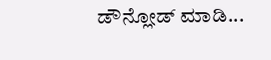ಡೌನ್ಲೋಡ್ ಮಾಡಿ...